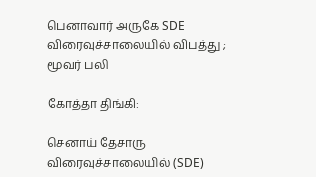பெனாவார் அருகே SDE விரைவுச்சாலையில் விபத்து ; மூவர் பலி

கோத்தா திங்கி:

செனாய் தேசாரு விரைவுச்சாலையில் (SDE)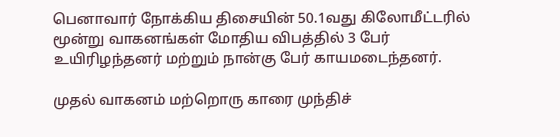பெனாவார் நோக்கிய திசையின் 50.1வது கிலோமீட்டரில் மூன்று வாகனங்கள் மோதிய விபத்தில் 3 பேர் உயிரிழந்தனர் மற்றும் நான்கு பேர் காயமடைந்தனர்.

முதல் வாகனம் மற்றொரு காரை முந்திச்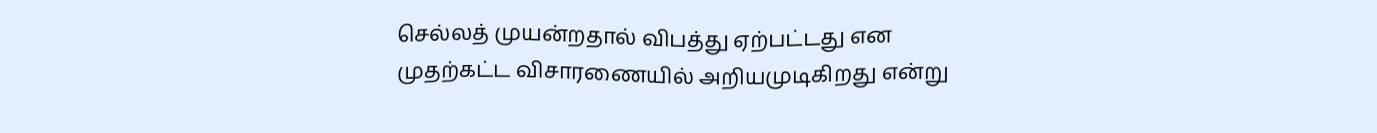செல்லத் முயன்றதால் விபத்து ஏற்பட்டது என முதற்கட்ட விசாரணையில் அறியமுடிகிறது என்று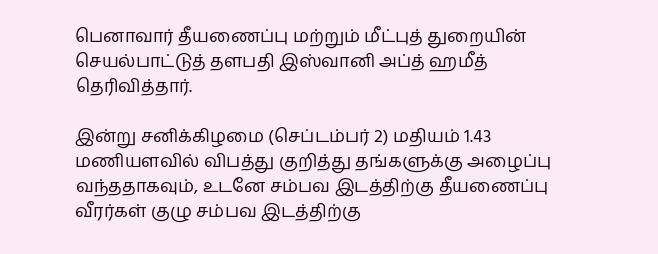பெனாவார் தீயணைப்பு மற்றும் மீட்புத் துறையின் செயல்பாட்டுத் தளபதி இஸ்வானி அப்த் ஹமீத் தெரிவித்தார்.

இன்று சனிக்கிழமை (செப்டம்பர் 2) மதியம் 1.43 மணியளவில் விபத்து குறித்து தங்களுக்கு அழைப்பு வந்ததாகவும், உடனே சம்பவ இடத்திற்கு தீயணைப்பு வீரர்கள் குழு சம்பவ இடத்திற்கு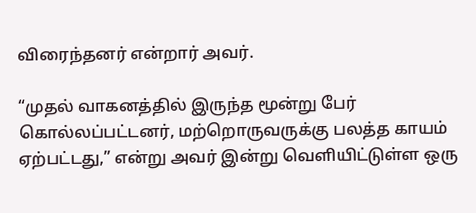விரைந்தனர் என்றார் அவர்.

“முதல் வாகனத்தில் இருந்த மூன்று பேர் கொல்லப்பட்டனர், மற்றொருவருக்கு பலத்த காயம் ஏற்பட்டது,” என்று அவர் இன்று வெளியிட்டுள்ள ஒரு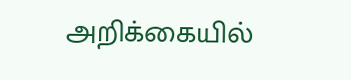அறிக்கையில்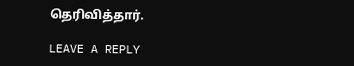தெரிவித்தார்.

LEAVE A REPLY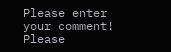Please enter your comment!
Please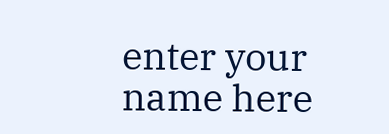enter your name here